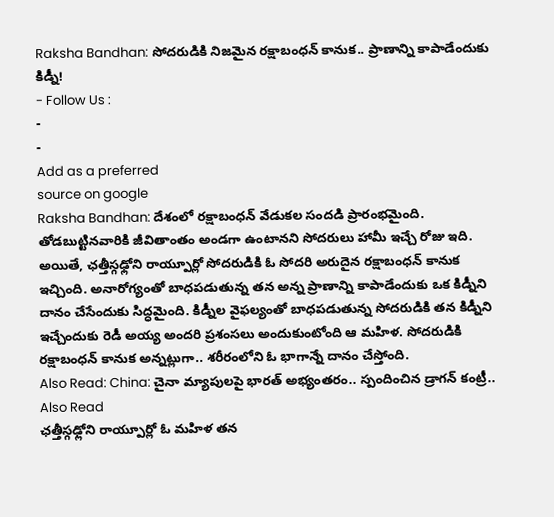Raksha Bandhan: సోదరుడికి నిజమైన రక్షాబంధన్ కానుక.. ప్రాణాన్ని కాపాడేందుకు కిడ్నీ!
- Follow Us :
-
-
Add as a preferred
source on google
Raksha Bandhan: దేశంలో రక్షాబంధన్ వేడుకల సందడి ప్రారంభమైంది. తోడబుట్టినవారికి జీవితాంతం అండగా ఉంటానని సోదరులు హామీ ఇచ్చే రోజు ఇది. అయితే, ఛత్తీస్గఢ్లోని రాయ్పూర్లో సోదరుడికి ఓ సోదరి అరుదైన రక్షాబంధన్ కానుక ఇచ్చింది. అనారోగ్యంతో బాధపడుతున్న తన అన్న ప్రాణాన్ని కాపాడేందుకు ఒక కిడ్నీని దానం చేసేందుకు సిద్ధమైంది. కిడ్నీల వైఫల్యంతో బాధపడుతున్న సోదరుడికి తన కిడ్నీని ఇచ్చేందుకు రెడీ అయ్య అందరి ప్రశంసలు అందుకుంటోంది ఆ మహిళ. సోదరుడికి రక్షాబంధన్ కానుక అన్నట్లుగా.. శరీరంలోని ఓ భాగాన్నే దానం చేస్తోంది.
Also Read: China: చైనా మ్యాపులపై భారత్ అభ్యంతరం.. స్పందించిన డ్రాగన్ కంట్రీ..
Also Read
ఛత్తీస్గఢ్లోని రాయ్పూర్లో ఓ మహిళ తన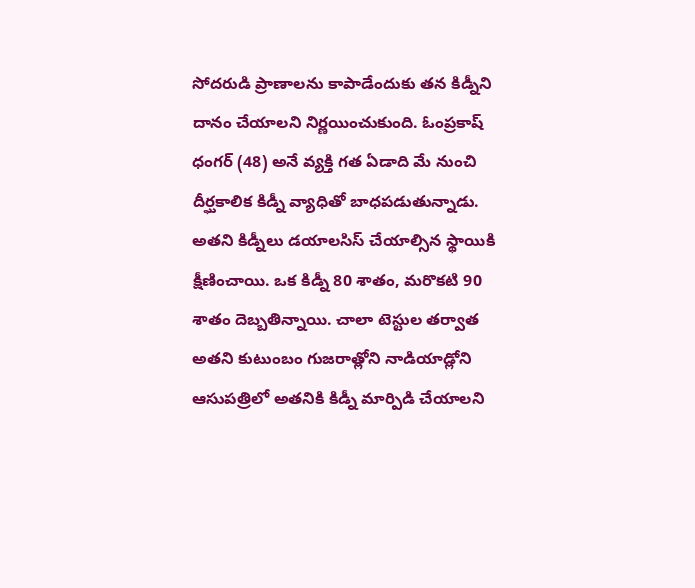సోదరుడి ప్రాణాలను కాపాడేందుకు తన కిడ్నీని దానం చేయాలని నిర్ణయించుకుంది. ఓంప్రకాష్ ధంగర్ (48) అనే వ్యక్తి గత ఏడాది మే నుంచి దీర్ఘకాలిక కిడ్నీ వ్యాధితో బాధపడుతున్నాడు. అతని కిడ్నీలు డయాలసిస్ చేయాల్సిన స్థాయికి క్షీణించాయి. ఒక కిడ్నీ 80 శాతం, మరొకటి 90 శాతం దెబ్బతిన్నాయి. చాలా టెస్టుల తర్వాత అతని కుటుంబం గుజరాత్లోని నాడియాడ్లోని ఆసుపత్రిలో అతనికి కిడ్నీ మార్పిడి చేయాలని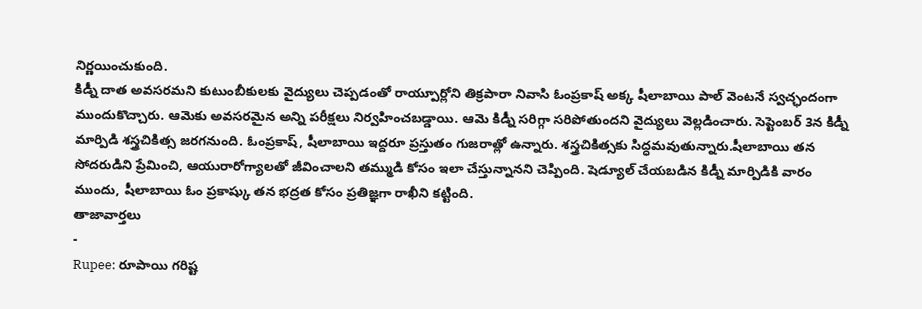నిర్ణయించుకుంది.
కిడ్నీ దాత అవసరమని కుటుంబీకులకు వైద్యులు చెప్పడంతో రాయ్పూర్లోని తిక్రపారా నివాసి ఓంప్రకాష్ అక్క షీలాబాయి పాల్ వెంటనే స్వచ్ఛందంగా ముందుకొచ్చారు. ఆమెకు అవసరమైన అన్ని పరీక్షలు నిర్వహించబడ్డాయి. ఆమె కిడ్నీ సరిగ్గా సరిపోతుందని వైద్యులు వెల్లడించారు. సెప్టెంబర్ 3న కిడ్నీ మార్పిడి శస్త్రచికిత్స జరగనుంది. ఓంప్రకాష్, షీలాబాయి ఇద్దరూ ప్రస్తుతం గుజరాత్లో ఉన్నారు. శస్త్రచికిత్సకు సిద్ధమవుతున్నారు.షీలాబాయి తన సోదరుడిని ప్రేమించి, ఆయురారోగ్యాలతో జీవించాలని తమ్ముడి కోసం ఇలా చేస్తున్నానని చెప్పింది. షెడ్యూల్ చేయబడిన కిడ్నీ మార్పిడికి వారం ముందు, షీలాబాయి ఓం ప్రకాష్కు తన భద్రత కోసం ప్రతిజ్ఞగా రాఖీని కట్టింది.
తాజావార్తలు
-
Rupee: రూపాయి గరిష్ట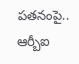పతనంపై.. ఆర్బీఐ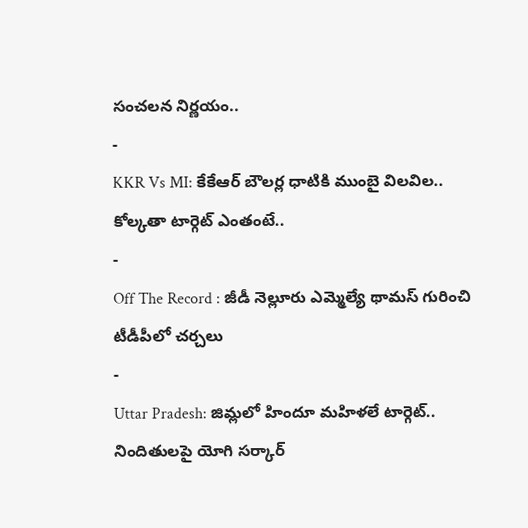సంచలన నిర్ణయం..
-
KKR Vs MI: కేకేఆర్ బౌలర్ల ధాటికి ముంబై విలవిల.. కోల్కతా టార్గెట్ ఎంతంటే..
-
Off The Record : జీడీ నెల్లూరు ఎమ్మెల్యే థామస్ గురించి టీడీపీలో చర్చలు
-
Uttar Pradesh: జిమ్లలో హిందూ మహిళలే టార్గెట్.. నిందితులపై యోగి సర్కార్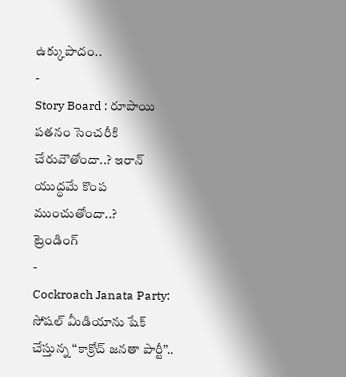ఉక్కుపాదం..
-
Story Board : రూపాయి పతనం సెంచరీకి చేరువౌతోందా..? ఇరాన్ యుద్ధమే కొంప ముంచుతోందా..?
ట్రెండింగ్
-
Cockroach Janata Party: సోషల్ మీడియాను షేక్ చేస్తున్న “కాక్రోచ్ జనతా పార్టీ”..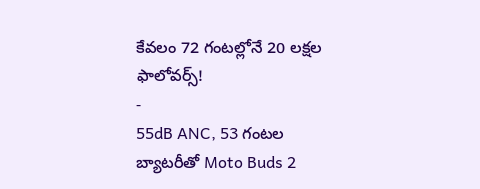కేవలం 72 గంటల్లోనే 20 లక్షల ఫాలోవర్స్!
-
55dB ANC, 53 గంటల బ్యాటరీతో Moto Buds 2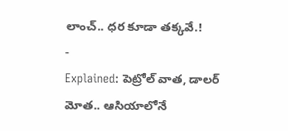లాంచ్.. ధర కూడా తక్కవే.!
-
Explained: పెట్రోల్ వాత, డాలర్ మోత.. ఆసియాలోనే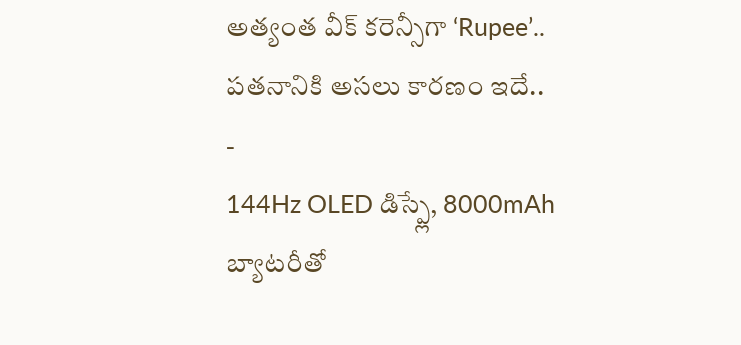అత్యంత వీక్ కరెన్సీగా ‘Rupee’.. పతనానికి అసలు కారణం ఇదే..
-
144Hz OLED డిస్ప్లే, 8000mAh బ్యాటరీతో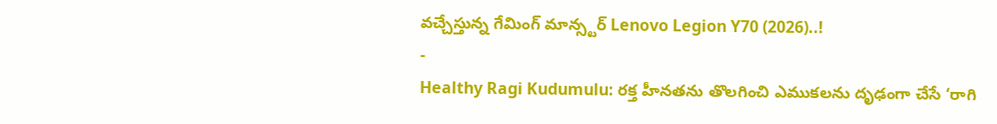వచ్చేస్తున్న గేమింగ్ మాన్స్టర్ Lenovo Legion Y70 (2026)..!
-
Healthy Ragi Kudumulu: రక్త హీనతను తొలగించి ఎముకలను దృఢంగా చేసే ‘రాగి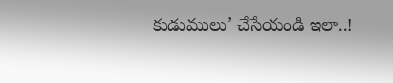కుడుములు’ చేసేయండి ఇలా..!